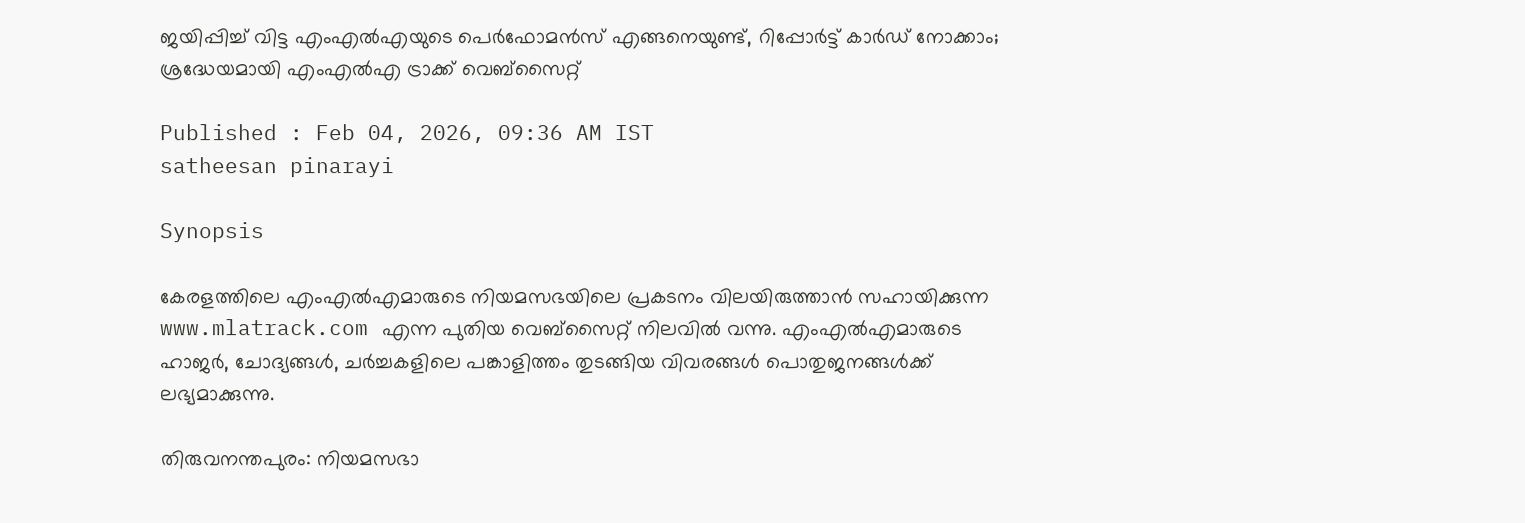ജയിപ്പിച്ച് വിട്ട എംഎൽഎയുടെ പെർഫോമൻസ് എങ്ങനെയുണ്ട്, റിപ്പോർട്ട് കാർഡ് നോക്കാം; ശ്രദ്ധേയമായി എംഎൽഎ ട്രാക്ക് വെബ്‌സൈറ്റ്

Published : Feb 04, 2026, 09:36 AM IST
satheesan pinarayi

Synopsis

കേരളത്തിലെ എംഎൽഎമാരുടെ നിയമസഭയിലെ പ്രകടനം വിലയിരുത്താൻ സഹായിക്കുന്ന www.mlatrack.com എന്ന പുതിയ വെബ്സൈറ്റ് നിലവിൽ വന്നു. എംഎൽഎമാരുടെ ഹാജർ, ചോദ്യങ്ങൾ, ചർച്ചകളിലെ പങ്കാളിത്തം തുടങ്ങിയ വിവരങ്ങൾ പൊതുജനങ്ങൾക്ക് ലഭ്യമാക്കുന്നു.

തിരുവനന്തപുരം: നിയമസഭാ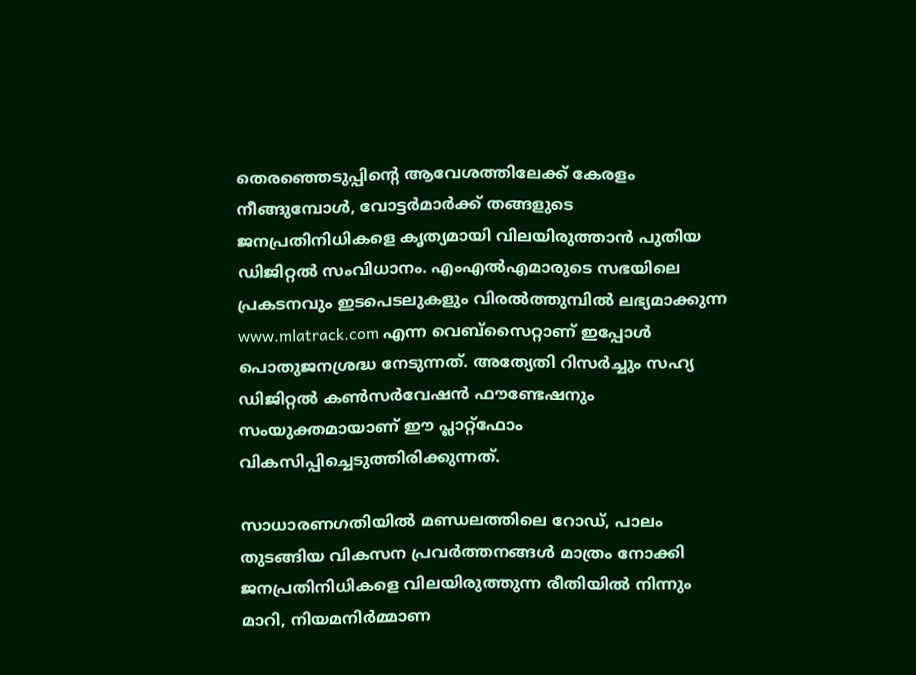തെരഞ്ഞെടുപ്പിന്‍റെ ആവേശത്തിലേക്ക് കേരളം നീങ്ങുമ്പോൾ, വോട്ടർമാർക്ക് തങ്ങളുടെ ജനപ്രതിനിധികളെ കൃത്യമായി വിലയിരുത്താൻ പുതിയ ഡിജിറ്റൽ സംവിധാനം. എംഎൽഎമാരുടെ സഭയിലെ പ്രകടനവും ഇടപെടലുകളും വിരൽത്തുമ്പിൽ ലഭ്യമാക്കുന്ന www.mlatrack.com എന്ന വെബ്‌സൈറ്റാണ് ഇപ്പോൾ പൊതുജനശ്രദ്ധ നേടുന്നത്. അത്യേതി റിസർച്ചും സഹ്യ ഡിജിറ്റൽ കൺസർവേഷൻ ഫൗണ്ടേഷനും സംയുക്തമായാണ് ഈ പ്ലാറ്റ്‌ഫോം വികസിപ്പിച്ചെടുത്തിരിക്കുന്നത്.

സാധാരണഗതിയിൽ മണ്ഡലത്തിലെ റോഡ്, പാലം തുടങ്ങിയ വികസന പ്രവർത്തനങ്ങൾ മാത്രം നോക്കി ജനപ്രതിനിധികളെ വിലയിരുത്തുന്ന രീതിയിൽ നിന്നും മാറി, നിയമനിർമ്മാണ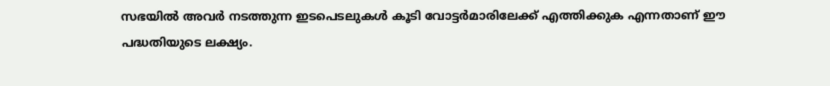സഭയിൽ അവർ നടത്തുന്ന ഇടപെടലുകൾ കൂടി വോട്ടർമാരിലേക്ക് എത്തിക്കുക എന്നതാണ് ഈ പദ്ധതിയുടെ ലക്ഷ്യം.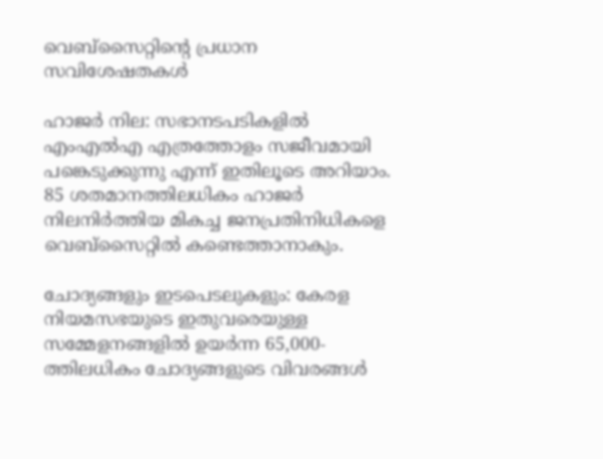വെബ്‌സൈറ്റിന്റെ പ്രധാന സവിശേഷതകൾ

ഹാജർ നില: സഭാനടപടികളിൽ എംഎൽഎ എത്രത്തോളം സജീവമായി പങ്കെടുക്കുന്നു എന്ന് ഇതിലൂടെ അറിയാം. 85 ശതമാനത്തിലധികം ഹാജർ നിലനിർത്തിയ മികച്ച ജനപ്രതിനിധികളെ വെബ്‌സൈറ്റിൽ കണ്ടെത്താനാകും.

ചോദ്യങ്ങളും ഇടപെടലുകളും: കേരള നിയമസഭയുടെ ഇതുവരെയുള്ള സമ്മേളനങ്ങളിൽ ഉയർന്ന 65,000-ത്തിലധികം ചോദ്യങ്ങളുടെ വിവരങ്ങൾ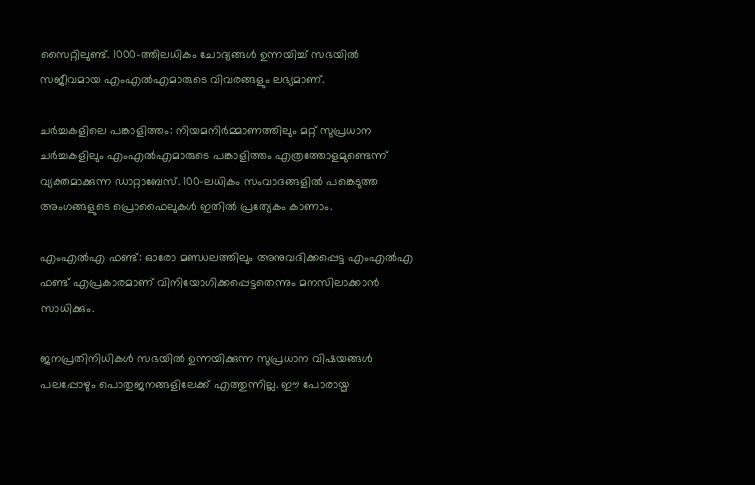സൈറ്റിലുണ്ട്. 1000-ത്തിലധികം ചോദ്യങ്ങൾ ഉന്നയിച്ച് സഭയിൽ സജീവമായ എംഎൽഎമാരുടെ വിവരങ്ങളും ലഭ്യമാണ്.

ചർച്ചകളിലെ പങ്കാളിത്തം: നിയമനിർമ്മാണത്തിലും മറ്റ് സുപ്രധാന ചർച്ചകളിലും എംഎൽഎമാരുടെ പങ്കാളിത്തം എത്രത്തോളമുണ്ടെന്ന് വ്യക്തമാക്കുന്ന ഡാറ്റാബേസ്. 100-ലധികം സംവാദങ്ങളിൽ പങ്കെടുത്ത അംഗങ്ങളുടെ പ്രൊഫൈലുകൾ ഇതിൽ പ്രത്യേകം കാണാം.

എംഎൽഎ ഫണ്ട്: ഓരോ മണ്ഡലത്തിലും അനുവദിക്കപ്പെട്ട എംഎൽഎ ഫണ്ട് എപ്രകാരമാണ് വിനിയോഗിക്കപ്പെട്ടതെന്നും മനസിലാക്കാൻ സാധിക്കും.

ജനപ്രതിനിധികൾ സഭയിൽ ഉന്നയിക്കുന്ന സുപ്രധാന വിഷയങ്ങൾ പലപ്പോഴും പൊതുജനങ്ങളിലേക്ക് എത്തുന്നില്ല. ഈ പോരായ്മ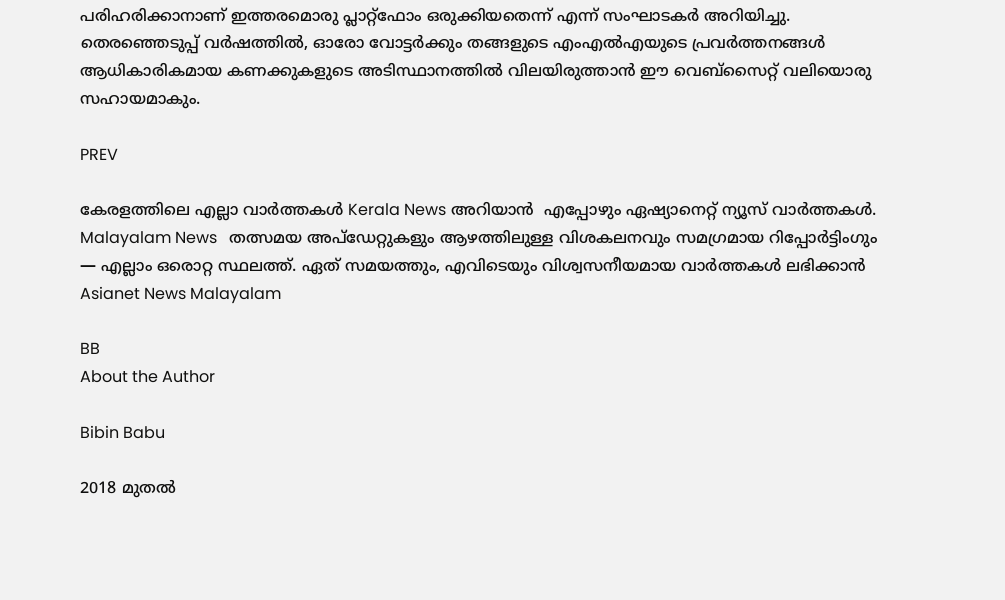പരിഹരിക്കാനാണ് ഇത്തരമൊരു പ്ലാറ്റ്‌ഫോം ഒരുക്കിയതെന്ന് എന്ന് സംഘാടകർ അറിയിച്ചു. തെരഞ്ഞെടുപ്പ് വർഷത്തിൽ, ഓരോ വോട്ടർക്കും തങ്ങളുടെ എംഎൽഎയുടെ പ്രവർത്തനങ്ങൾ ആധികാരികമായ കണക്കുകളുടെ അടിസ്ഥാനത്തിൽ വിലയിരുത്താൻ ഈ വെബ്‌സൈറ്റ് വലിയൊരു സഹായമാകും.

PREV

കേരളത്തിലെ എല്ലാ വാർത്തകൾ Kerala News അറിയാൻ  എപ്പോഴും ഏഷ്യാനെറ്റ് ന്യൂസ് വാർത്തകൾ.  Malayalam News   തത്സമയ അപ്‌ഡേറ്റുകളും ആഴത്തിലുള്ള വിശകലനവും സമഗ്രമായ റിപ്പോർട്ടിംഗും — എല്ലാം ഒരൊറ്റ സ്ഥലത്ത്. ഏത് സമയത്തും, എവിടെയും വിശ്വസനീയമായ വാർത്തകൾ ലഭിക്കാൻ Asianet News Malayalam

BB
About the Author

Bibin Babu

2018 മുതല്‍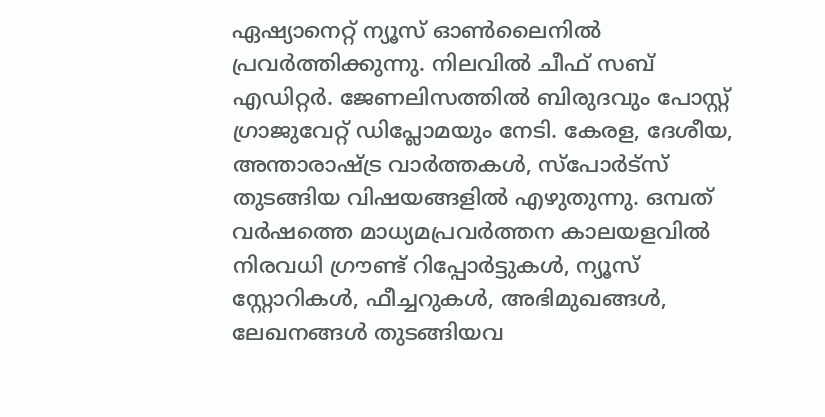ഏഷ്യാനെറ്റ് ന്യൂസ് ഓണ്‍ലൈനില്‍ പ്രവര്‍ത്തിക്കുന്നു. നിലവില്‍ ചീഫ് സബ് എഡിറ്റർ. ജേണലിസത്തില്‍ ബിരുദവും പോസ്റ്റ് ഗ്രാജുവേറ്റ് ഡിപ്ലോമയും നേടി. കേരള, ദേശീയ, അന്താരാഷ്ട്ര വാര്‍ത്തകള്‍, സ്പോര്‍ട്സ് തുടങ്ങിയ വിഷയങ്ങളില്‍ എഴുതുന്നു. ഒമ്പത് വര്‍ഷത്തെ മാധ്യമപ്രവര്‍ത്തന കാലയളവില്‍ നിരവധി ഗ്രൗണ്ട് റിപ്പോര്‍ട്ടുകള്‍, ന്യൂസ് സ്റ്റോറികള്‍, ഫീച്ചറുകള്‍, അഭിമുഖങ്ങള്‍, ലേഖനങ്ങള്‍ തുടങ്ങിയവ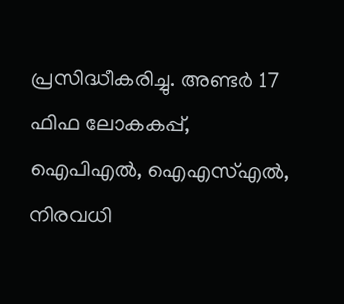പ്രസിദ്ധീകരിച്ചു. അണ്ടര്‍ 17 ഫിഫ ലോകകപ്പ്, ഐപിഎൽ, ഐഎസ്എൽ, നിരവധി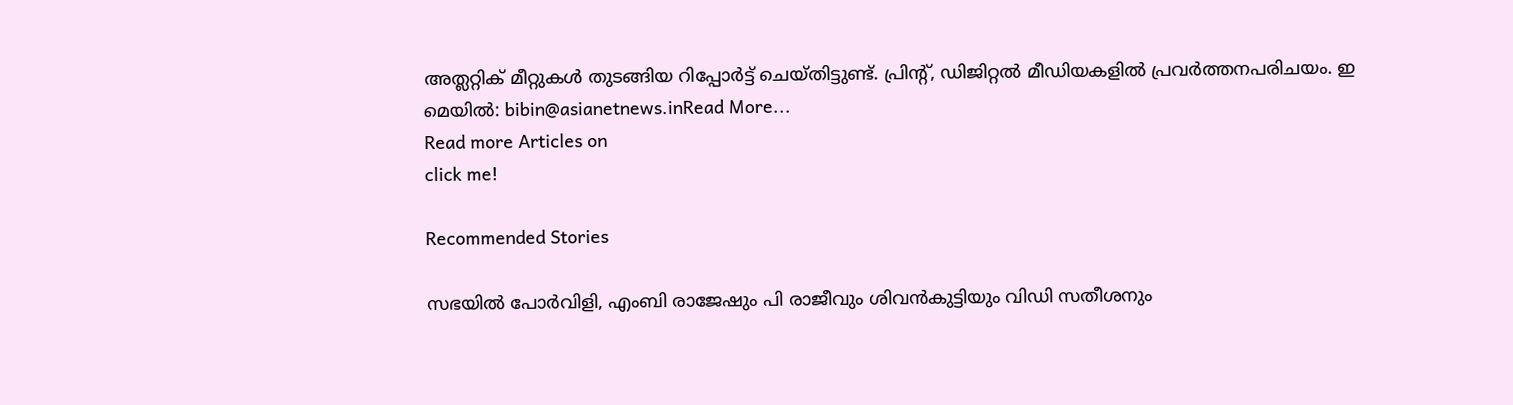അത്ലറ്റിക് മീറ്റുകൾ തുടങ്ങിയ റിപ്പോര്‍ട്ട് ചെയ്തിട്ടുണ്ട്. പ്രിന്‍റ്, ഡിജിറ്റല്‍ മീഡിയകളില്‍ പ്രവര്‍ത്തനപരിചയം. ഇ മെയില്‍: bibin@asianetnews.inRead More...
Read more Articles on
click me!

Recommended Stories

സഭയിൽ പോർവിളി, എംബി രാജേഷും പി രാജീവും ശിവൻകുട്ടിയും വിഡി സതീശനും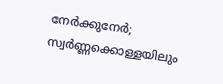നേർക്കുനേർ; സ്വർണ്ണക്കൊള്ളയിലും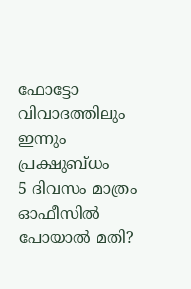ഫോട്ടോ വിവാദത്തിലും ഇന്നും പ്രക്ഷുബ്ധം
5 ദിവസം മാത്രം ഓഫീസിൽ പോയാൽ മതി?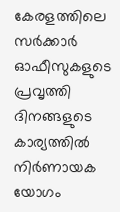കേരളത്തിലെ സർക്കാർ ഓഫീസുകളുടെ പ്രവൃത്തി ദിനങ്ങളുടെ കാര്യത്തിൽ നിർണായക യോഗം